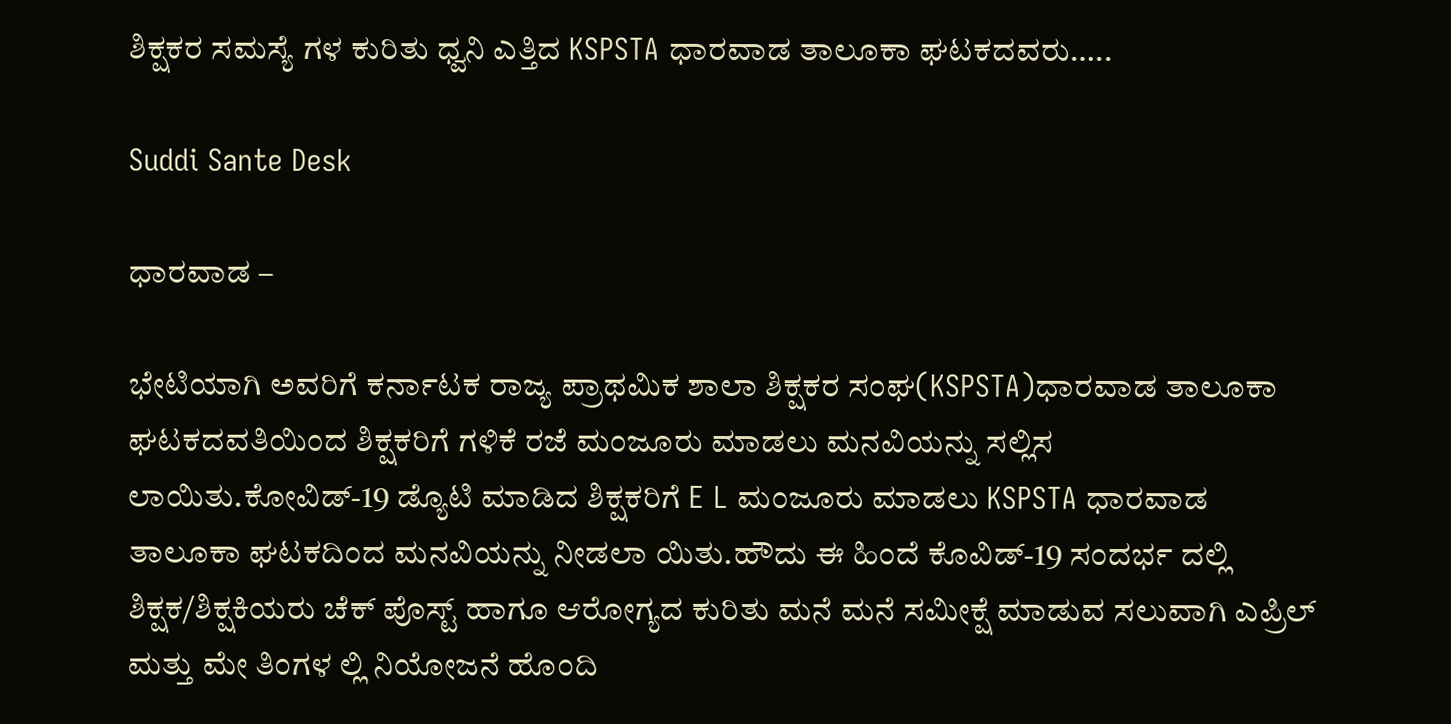ಶಿಕ್ಷಕರ ಸಮಸ್ಯೆ ಗಳ ಕುರಿತು ಧ್ವನಿ ಎತ್ತಿದ KSPSTA ಧಾರವಾಡ ತಾಲೂಕಾ ಘಟಕದವರು…..

Suddi Sante Desk

ಧಾರವಾಡ –

ಭೇಟಿಯಾಗಿ ಅವರಿಗೆ ಕರ್ನಾಟಕ ರಾಜ್ಯ ಪ್ರಾಥಮಿಕ ಶಾಲಾ ಶಿಕ್ಷಕರ ಸಂಘ(KSPSTA)ಧಾರವಾಡ ತಾಲೂಕಾ ಘಟಕದವತಿಯಿಂದ ಶಿಕ್ಷಕರಿಗೆ ಗಳಿಕೆ ರಜೆ ಮಂಜೂರು ಮಾಡಲು ಮನವಿಯನ್ನು ಸಲ್ಲಿಸ ಲಾಯಿತು.ಕೋವಿಡ್-19 ಡ್ಯೊಟಿ ಮಾಡಿದ ಶಿಕ್ಷಕರಿಗೆ E L ಮಂಜೂರು ಮಾಡಲು KSPSTA ಧಾರವಾಡ ತಾಲೂಕಾ ಘಟಕದಿಂದ ಮನವಿಯನ್ನು ನೀಡಲಾ ಯಿತು.ಹೌದು ಈ ಹಿಂದೆ ಕೊವಿಡ್-19 ಸಂದರ್ಭ ದಲ್ಲಿ ಶಿಕ್ಷಕ/ಶಿಕ್ಷಕಿಯರು ಚೆಕ್ ಪೊಸ್ಟ್ ಹಾಗೂ ಆರೋಗ್ಯದ ಕುರಿತು ಮನೆ ಮನೆ ಸಮೀಕ್ಷೆ ಮಾಡುವ ಸಲುವಾಗಿ ಎಪ್ರಿಲ್ ಮತ್ತು ಮೇ ತಿಂಗಳ ಲ್ಲಿ ನಿಯೋಜನೆ ಹೊಂದಿ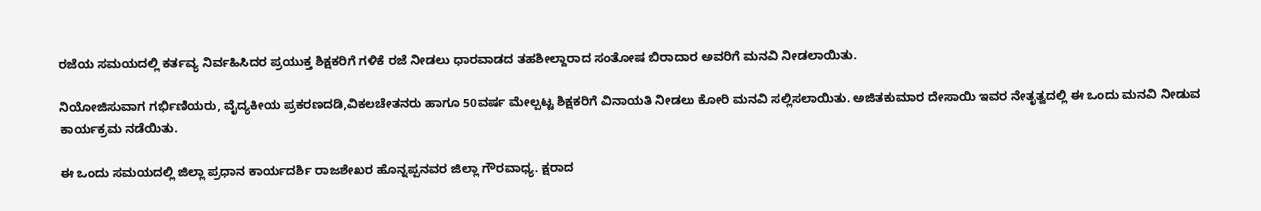ರಜೆಯ ಸಮಯದಲ್ಲಿ ಕರ್ತವ್ಯ ನಿರ್ವಹಿಸಿದರ ಪ್ರಯುಕ್ತ ಶಿಕ್ಷಕರಿಗೆ ಗಳಿಕೆ ರಜೆ ನೀಡಲು ಧಾರವಾಡದ ತಹಶೀಲ್ದಾರಾದ ಸಂತೋಷ ಬಿರಾದಾರ ಅವರಿಗೆ ಮನವಿ ನೀಡಲಾಯಿತು.

ನಿಯೋಜಿಸುವಾಗ ಗರ್ಭಿಣಿಯರು, ವೈದ್ಯಕೀಯ ಪ್ರಕರಣದಡಿ,ವಿಕಲಚೇತನರು ಹಾಗೂ 50ವರ್ಷ ಮೇಲ್ಪಟ್ಟ ಶಿಕ್ಷಕರಿಗೆ ವಿನಾಯತಿ ನೀಡಲು ಕೋರಿ ಮನವಿ ಸಲ್ಲಿಸಲಾಯಿತು. ಅಜಿತಕುಮಾರ ದೇಸಾಯಿ ಇವರ ನೇತೃತ್ವದಲ್ಲಿ ಈ ಒಂದು ಮನವಿ ನೀಡುವ ಕಾರ್ಯಕ್ರಮ ನಡೆಯಿತು.

ಈ ಒಂದು ಸಮಯದಲ್ಲಿ ಜಿಲ್ಲಾ ಪ್ರಧಾನ ಕಾರ್ಯದರ್ಶಿ ರಾಜಶೇಖರ ಹೊನ್ನಪ್ಪನವರ ಜಿಲ್ಲಾ ಗೌರವಾಧ್ಯ. ಕ್ಷರಾದ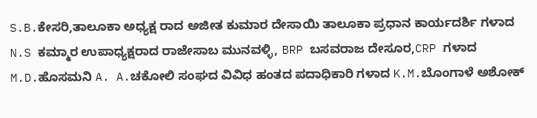S.B.ಕೇಸರಿ,ತಾಲೂಕಾ ಅಧ್ಯಕ್ಷ ರಾದ ಅಜೀತ ಕುಮಾರ ದೇಸಾಯಿ ತಾಲೂಕಾ ಪ್ರಧಾನ ಕಾರ್ಯದರ್ಶಿ ಗಳಾದ N.S ಕಮ್ಮಾರ ಉಪಾಧ್ಯಕ್ಷರಾದ ರಾಜೇಸಾಬ ಮುನವಳ್ಳಿ, BRP ಬಸವರಾಜ ದೇಸೂರ,CRP ಗಳಾದ M.D.ಹೊಸಮನಿ A. A.ಚಕೋಲಿ ಸಂಘದ ವಿವಿಧ ಹಂತದ ಪದಾಧಿಕಾರಿ ಗಳಾದ K.M.ಬೊಂಗಾಳೆ ಅಶೋಕ್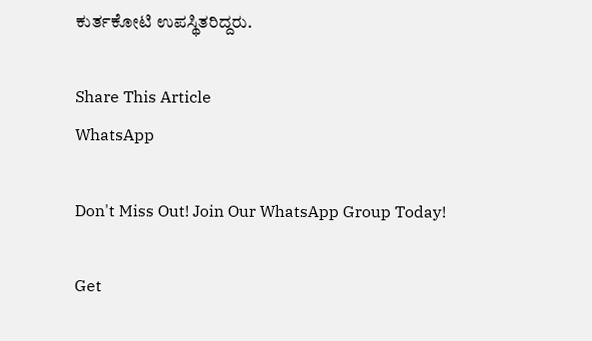ಕುರ್ತಕೋಟಿ ಉಪಸ್ಥಿತರಿದ್ದರು.

Share This Article
WhatsApp

Don't Miss Out! Join Our WhatsApp Group Today!

Get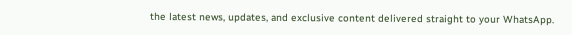the latest news, updates, and exclusive content delivered straight to your WhatsApp.